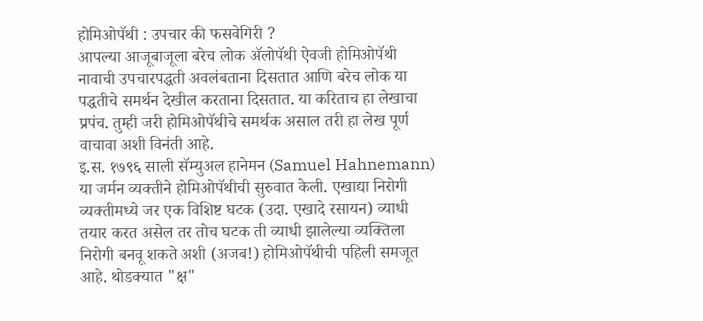होमिओपॅथी : उपचार की फसवेगिरी ?
आपल्या आजूबाजूला बरेच लोक ॲलोपॅथी ऐवजी होमिओपॅथी नावाची उपचारपद्धती अवलंबताना दिसतात आणि बरेच लोक या पद्धतीचे समर्थन देखील करताना दिसतात. या करिताच हा लेखाचा प्रपंच. तुम्ही जरी होमिओपॅथीचे समर्थक असाल तरी हा लेख पूर्ण वाचावा अशी विनंती आहे.
इ.स. १७९६ साली सॅम्युअल हानेमन (Samuel Hahnemann) या जर्मन व्यक्तीने होमिओपॅथीची सुरुवात केली. एखाद्या निरोगी व्यक्तीमध्ये जर एक विशिष्ट घटक (उदा. एखादे रसायन) व्याधी तयार करत असेल तर तोच घटक ती व्याधी झालेल्या व्यक्तिला निरोगी बनवू शकते अशी (अजब!) होमिओपॅथीची पहिली समजूत आहे. थोडक्यात "क्ष"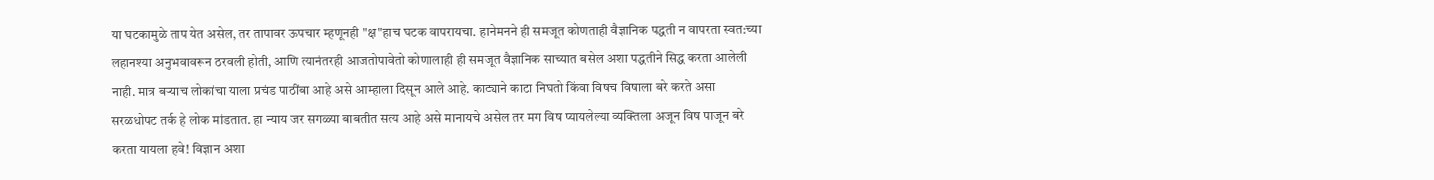या घटकामुळे ताप येत असेल, तर तापावर ऊपचार म्हणूनही "क्ष"हाच घटक वापरायचा. हानेमनने ही समजूत कोणताही वैज्ञानिक पद्धती न वापरता स्वत:च्या लहानश्या अनुभवावरून ठरवली होती, आणि त्यानंतरही आजतोपावेतो कोणालाही ही समजूत वैज्ञानिक साच्यात बसेल अशा पद्धतीने सिद्ध करता आलेली नाही. मात्र बऱ्याच लोकांचा याला प्रचंड पाठींबा आहे असे आम्हाला दिसून आले आहे. काट्याने काटा निघतो किंवा विषच विषाला बरे करते असा सरळधोपट तर्क हे लोक मांडतात. हा न्याय जर सगळ्या बाबतीत सत्य आहे असे मानायचे असेल तर मग विष प्यायलेल्या व्यक्तिला अजून विष पाजून बरे करता यायला हवे! विज्ञान अशा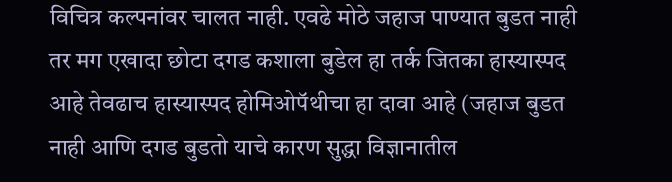विचित्र कल्पनांवर चालत नाही. एवढे मोठे जहाज पाण्यात बुडत नाही तर मग एखादा छोटा दगड कशाला बुडेल हा तर्क जितका हास्यास्पद आहे तेवढाच हास्यास्पद होमिओपॅथीचा हा दावा आहे (जहाज बुडत नाही आणि दगड बुडतो याचे कारण सुद्धा विज्ञानातील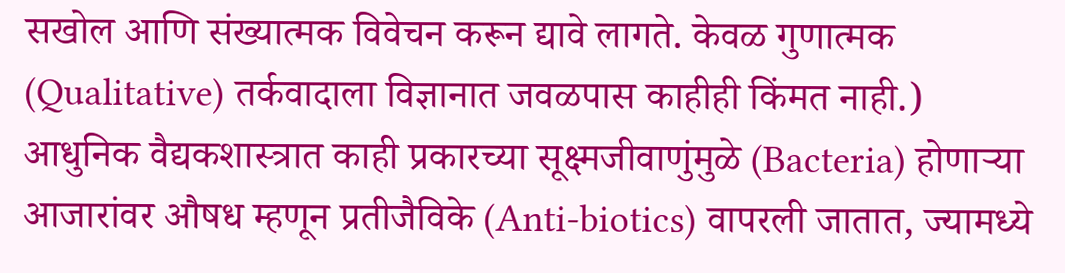सखोल आणि संख्यात्मक विवेचन करून द्यावे लागते. केवळ गुणात्मक (Qualitative) तर्कवादाला विज्ञानात जवळपास काहीही किंमत नाही.)
आधुनिक वैद्यकशास्त्रात काही प्रकारच्या सूक्ष्मजीवाणुंमुळे (Bacteria) होणाऱ्या आजारांवर औषध म्हणून प्रतीजैविके (Anti-biotics) वापरली जातात, ज्यामध्ये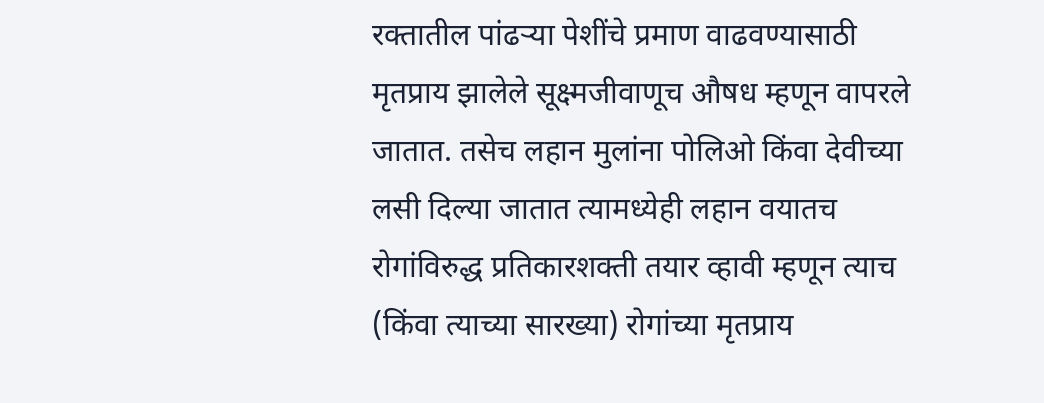रक्तातील पांढऱ्या पेशींचे प्रमाण वाढवण्यासाठी मृतप्राय झालेले सूक्ष्मजीवाणूच औषध म्हणून वापरले जातात. तसेच लहान मुलांना पोलिओ किंवा देवीच्या लसी दिल्या जातात त्यामध्येही लहान वयातच रोगांविरुद्ध प्रतिकारशक्ती तयार व्हावी म्हणून त्याच (किंवा त्याच्या सारख्या) रोगांच्या मृतप्राय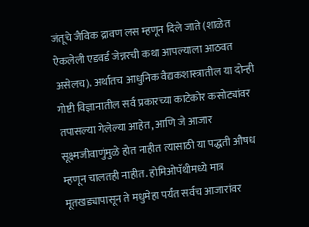जंतूचे जैविक द्रावण लस म्हणून दिले जाते (शाळेत ऐकलेली एडवर्ड जेन्नरची कथा आपल्याला आठवत असेलच). अर्थातच आधुनिक वैद्यकशास्त्रातील या दोन्ही गोष्टी विज्ञानातील सर्व प्रकारच्या काटेकोर कसोट्यांवर तपासल्या गेलेल्या आहेत, आणि जे आजार सूक्ष्मजीवाणुंमुळे होत नाहीत त्यासाठी या पद्धती औषध म्हणून चालतही नाहीत. होमिओपॅथीमध्ये मात्र मूतखड्यापासून ते मधुमेहा पर्यंत सर्वच आजारांवर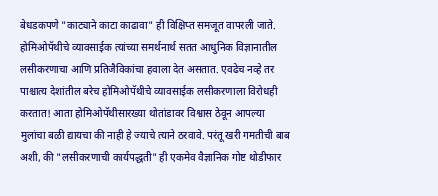बेधडकपणे "काट्याने काटा काढावा" ही विक्षिप्त समजूत वापरली जाते. होमिओपॅथीचे व्यावसाईक त्यांच्या समर्थनार्थ सतत आधुनिक विज्ञानातील लसीकरणाचा आणि प्रतिजैविकांचा हवाला देत असतात. एवढेच नव्हे तर पाश्चात्य देशांतील बरेच होमिओपॅथीचे व्यावसाईक लसीकरणाला विरोधही करतात! आता होमिओपॅथीसारख्या थोतांडावर विश्वास ठेवून आपल्या मुलांचा बळी द्यायचा की नाही हे ज्याचे त्याने ठरवावे. परंतू खरी गमतीची बाब अशी, की "लसीकरणाची कार्यपद्धती" ही एकमेव वैज्ञानिक गोष्ट थोडीफार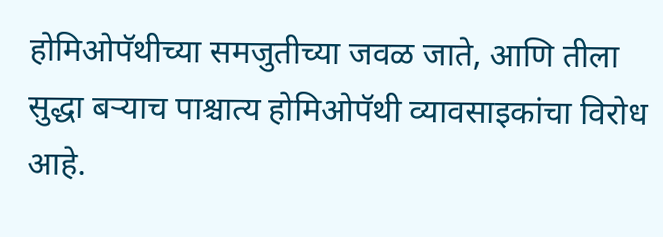होमिओपॅथीच्या समजुतीच्या जवळ जाते, आणि तीला सुद्धा बऱ्याच पाश्चात्य होमिओपॅथी व्यावसाइकांचा विरोध आहे.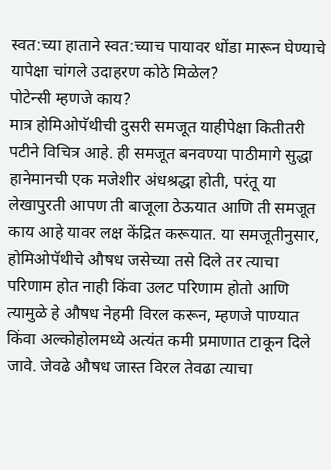स्वत:च्या हाताने स्वत:च्याच पायावर धोंडा मारून घेण्याचे यापेक्षा चांगले उदाहरण कोठे मिळेल?
पोटेन्सी म्हणजे काय?
मात्र होमिओपॅथीची दुसरी समजूत याहीपेक्षा कितीतरी पटीने विचित्र आहे. ही समजूत बनवण्या पाठीमागे सुद्धा हानेमानची एक मजेशीर अंधश्रद्धा होती, परंतू या लेखापुरती आपण ती बाजूला ठेऊयात आणि ती समजूत काय आहे यावर लक्ष केंद्रित करूयात. या समजूतीनुसार, होमिओपॅथीचे औषध जसेच्या तसे दिले तर त्याचा परिणाम होत नाही किंवा उलट परिणाम होतो आणि त्यामुळे हे औषध नेहमी विरल करून, म्हणजे पाण्यात किंवा अल्कोहोलमध्ये अत्यंत कमी प्रमाणात टाकून दिले जावे. जेवढे औषध जास्त विरल तेवढा त्याचा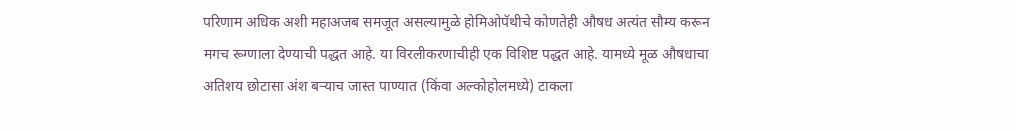परिणाम अधिक अशी महाअजब समजूत असल्यामुळे होमिओपॅथीचे कोणतेही औषध अत्यंत सौम्य करून मगच रूग्णाला देण्याची पद्धत आहे. या विरलीकरणाचीही एक विशिष्ट पद्धत आहे. यामध्ये मूळ औषधाचा अतिशय छोटासा अंश बऱ्याच जास्त पाण्यात (किंवा अल्कोहोलमध्ये) टाकला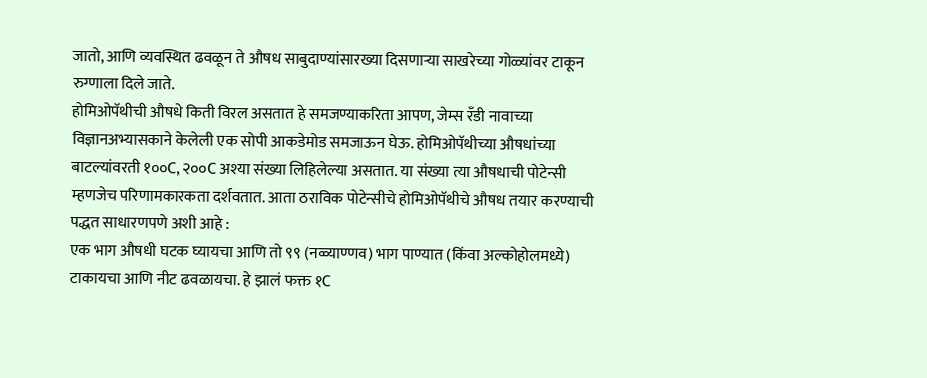जातो, आणि व्यवस्थित ढवळून ते औषध साबुदाण्यांसारख्या दिसणाऱ्या साखरेच्या गोळ्यांवर टाकून रुग्णाला दिले जाते.
होमिओपॅथीची औषधे किती विरल असतात हे समजण्याकरिता आपण, जेम्स रॅंडी नावाच्या विज्ञानअभ्यासकाने केलेली एक सोपी आकडेमोड समजाऊन घेऊ. होमिओपॅथीच्या औषधांच्या बाटल्यांवरती १००C, २००C अश्या संख्या लिहिलेल्या असतात. या संख्या त्या औषधाची पोटेन्सी म्हणजेच परिणामकारकता दर्शवतात. आता ठराविक पोटेन्सीचे होमिओपॅथीचे औषध तयार करण्याची पद्धत साधारणपणे अशी आहे :
एक भाग औषधी घटक घ्यायचा आणि तो ९९ (नव्व्याण्णव) भाग पाण्यात (किंवा अल्कोहोलमध्ये) टाकायचा आणि नीट ढवळायचा. हे झालं फक्त १C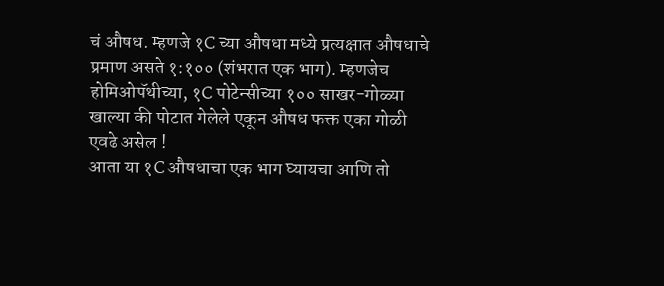चं औषध. म्हणजे १C च्या औषधा मध्ये प्रत्यक्षात औषधाचे प्रमाण असते १:१०० (शंभरात एक भाग). म्हणजेच होमिओपॅथीच्या, १C पोटेन्सीच्या १०० साखर-गोळ्या खाल्या की पोटात गेलेले एकून औषध फक्त एका गोळी एवढे असेल !
आता या १C औषधाचा एक भाग घ्यायचा आणि तो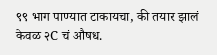९९ भाग पाण्यात टाकायचा, की तयार झालं केवळ २C चं औषध.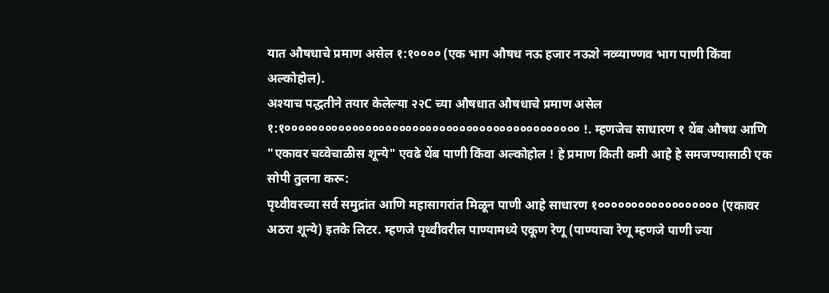यात औषधाचे प्रमाण असेल १:१०००० (एक भाग औषध नऊ हजार नऊशे नव्व्याण्णव भाग पाणी किंवा अल्कोहोल).
अश्याच पद्धतीने तयार केलेल्या २२C च्या औषधात औषधाचे प्रमाण असेल १:१०००००००००००००००००००००००००००००००००००००००००००० !. म्हणजेच साधारण १ थेंब औषध आणि "एकावर चव्वेचाळीस शून्ये" एवढे थेंब पाणी किंवा अल्कोहोल ! हे प्रमाण किती कमी आहे हे समजण्यासाठी एक सोपी तुलना करू:
पृथ्वीवरच्या सर्व समुद्रांत आणि महासागरांत मिळून पाणी आहे साधारण १०००००००००००००००००० (एकावर अठरा शून्ये) इतके लिटर. म्हणजे पृथ्वीवरील पाण्यामध्ये एकूण रेणू (पाण्याचा रेणू म्हणजे पाणी ज्या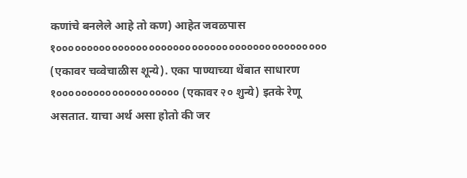कणांचे बनलेले आहे तो कण) आहेत जवळपास १०००००००००००००००००००००००००००००००००००००००००००० (एकावर चव्वेचाळीस शून्ये). एका पाण्याच्या थेंबात साधारण १०००००००००००००००००००० (एकावर २० शुन्ये) इतके रेणू असतात. याचा अर्थ असा होतो की जर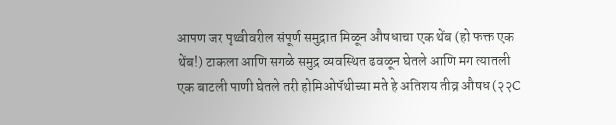आपण जर पृथ्वीवरील संपूर्ण समुद्रात मिळून औषधाचा एक थेंब (हो फक्त एक थेंब!) टाकला आणि सगळे समुद्र व्यवस्थित ढवळून घेतले आणि मग त्यातली एक बाटली पाणी घेतले तरी होमिओपॅथीच्या मते हे अतिशय तीव्र औषध (२२C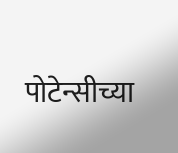पोटेन्सीच्या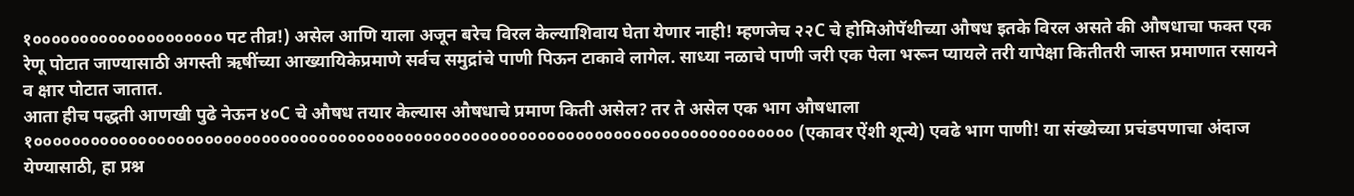१०००००००००००००००००००० पट तीव्र!) असेल आणि याला अजून बरेच विरल केल्याशिवाय घेता येणार नाही! म्हणजेच २२C चे होमिओपॅथीच्या औषध इतके विरल असते की औषधाचा फक्त एक रेणू पोटात जाण्यासाठी अगस्ती ऋषींच्या आख्यायिकेप्रमाणे सर्वच समुद्रांचे पाणी पिऊन टाकावे लागेल. साध्या नळाचे पाणी जरी एक पेला भरून प्यायले तरी यापेक्षा कितीतरी जास्त प्रमाणात रसायने व क्षार पोटात जातात.
आता हीच पद्धती आणखी पुढे नेऊन ४०C चे औषध तयार केल्यास औषधाचे प्रमाण किती असेल? तर ते असेल एक भाग औषधाला १०००००००००००००००००००००००००००००००००००००००००००००००००००००००००००००००००००००००००००००००० (एकावर ऐंशी शून्ये) एवढे भाग पाणी! या संख्येच्या प्रचंडपणाचा अंदाज येण्यासाठी, हा प्रश्न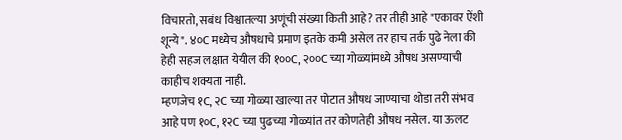विचारतो, सबंध विश्वातल्या अणूंची संख्या किती आहे? तर तीही आहे "एकावर ऐंशी शून्ये". ४०C मध्येच औषधाचे प्रमाण इतके कमी असेल तर हाच तर्क पुढे नेला की हेही सहज लक्षात येयील की १००C, २००C च्या गोळ्यांमध्ये औषध असण्याची काहीच शक्यता नाही.
म्हणजेच १C, २C च्या गोळ्या खाल्या तर पोटात औषध जाण्याचा थोडा तरी संभव आहे पण १०C, १२C च्या पुढच्या गोळ्यांत तर कोणतेही औषध नसेल. या ऊलट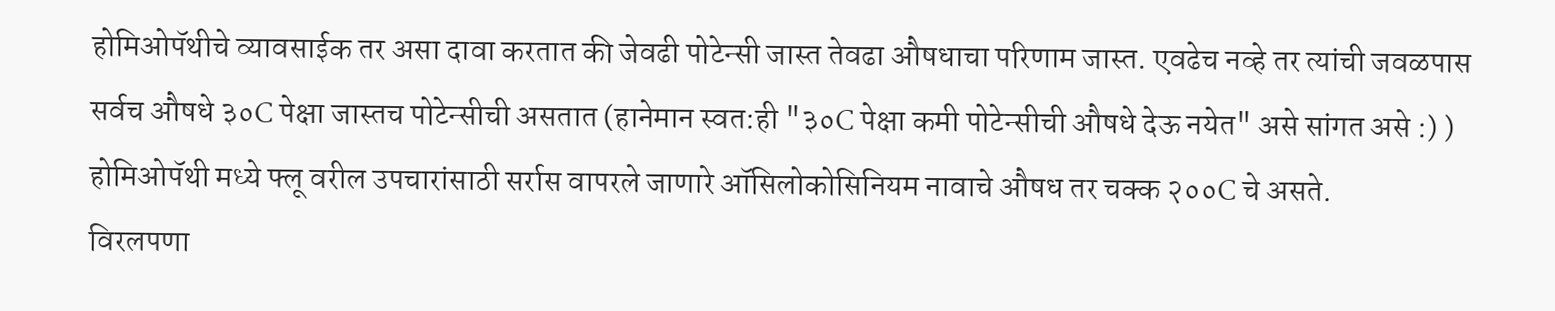होमिओपॅथीचे व्यावसाईक तर असा दावा करतात की जेवढी पोटेन्सी जास्त तेवढा औषधाचा परिणाम जास्त. एवढेच नव्हे तर त्यांची जवळपास सर्वच औषधे ३०C पेक्षा जास्तच पोटेन्सीची असतात (हानेमान स्वत:ही "३०C पेक्षा कमी पोटेन्सीची औषधे देऊ नयेत" असे सांगत असे :) ) होमिओपॅथी मध्ये फ्लू वरील उपचारांसाठी सर्रास वापरले जाणारे ऑसिलोकोसिनियम नावाचे औषध तर चक्क २००C चे असते.
विरलपणा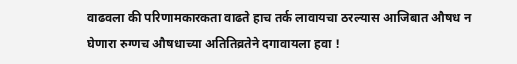वाढवला की परिणामकारकता वाढते हाच तर्क लावायचा ठरल्यास आजिबात औषध न घेणारा रुग्णच औषधाच्या अतितिव्रतेने दगावायला हवा !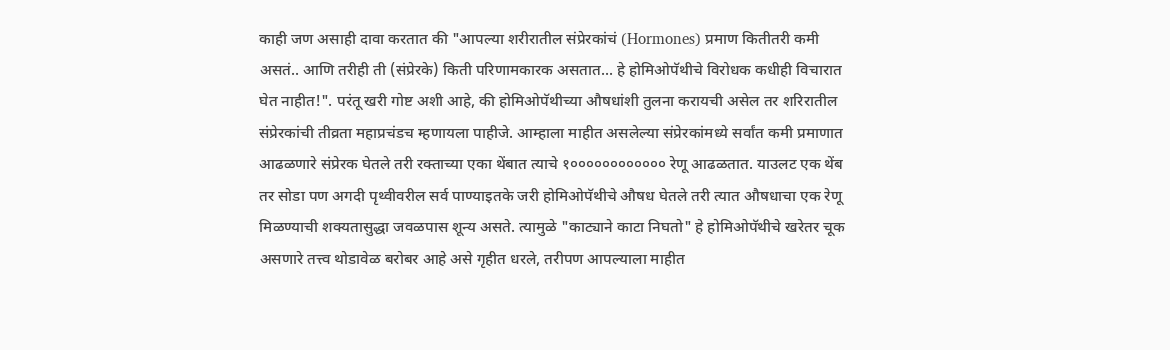काही जण असाही दावा करतात की "आपल्या शरीरातील संप्रेरकांचं (Hormones) प्रमाण कितीतरी कमी असतं.. आणि तरीही ती (संप्रेरके) किती परिणामकारक असतात... हे होमिओपॅथीचे विरोधक कधीही विचारात घेत नाहीत!". परंतू खरी गोष्ट अशी आहे, की होमिओपॅथीच्या औषधांशी तुलना करायची असेल तर शरिरातील संप्रेरकांची तीव्रता महाप्रचंडच म्हणायला पाहीजे. आम्हाला माहीत असलेल्या संप्रेरकांमध्ये सर्वांत कमी प्रमाणात आढळणारे संप्रेरक घेतले तरी रक्ताच्या एका थेंबात त्याचे १०००००००००००० रेणू आढळतात. याउलट एक थेंब तर सोडा पण अगदी पृथ्वीवरील सर्व पाण्याइतके जरी होमिओपॅथीचे औषध घेतले तरी त्यात औषधाचा एक रेणू मिळण्याची शक्यतासुद्धा जवळपास शून्य असते. त्यामुळे "काट्याने काटा निघतो" हे होमिओपॅथीचे खरेतर चूक असणारे तत्त्व थोडावेळ बरोबर आहे असे गृहीत धरले, तरीपण आपल्याला माहीत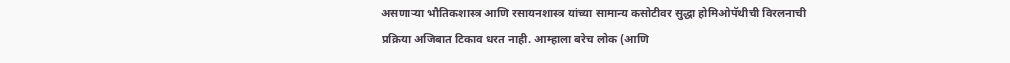असणाऱ्या भौतिकशास्त्र आणि रसायनशास्त्र यांच्या सामान्य कसोटीवर सुद्धा होमिओपॅथीची विरलनाची प्रक्रिया अजिबात टिकाव धरत नाही. आम्हाला बरेच लोक (आणि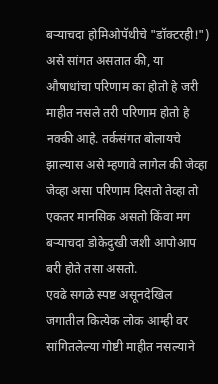बऱ्याचदा होमिओपॅथीचे "डॉक्टरही!") असे सांगत असतात की, या औषाधांचा परिणाम का होतो हे जरी माहीत नसले तरी परिणाम होतो हे नक्की आहे. तर्कसंगत बोलायचे झाल्यास असे म्हणावे लागेल की जेव्हा जेव्हा असा परिणाम दिसतो तेव्हा तो एकतर मानसिक असतो किंवा मग बऱ्याचदा डोकेदुखी जशी आपोआप बरी होते तसा असतो.
एवढे सगळे स्पष्ट असूनदेखिल जगातील कित्येक लोक आम्ही वर सांगितलेल्या गोष्टी माहीत नसल्याने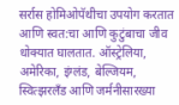सर्रास होमिओपॅथीचा उपयोग करतात आणि स्वत:चा आणि कुटुंबाचा जीव धोक्यात घालतात. ऑस्ट्रेलिया, अमेरिका, इंग्लंड, बेल्जियम, स्वित्झरलॅंड आणि जर्मनीसारख्या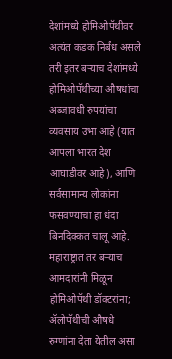देशांमध्ये होमिओपॅथीवर अत्यंत कडक निर्बंध असले तरी इतर बऱ्याच देशांमध्ये होमिओपॅथीच्या औषधांचा अब्जावधी रुपयांचा व्यवसाय उभा आहे (यात आपला भारत देश आघाडीवर आहे), आणि सर्वसामान्य लोकांना फसवण्याचा हा धंदा बिनदिक्कत चालू आहे. महाराष्ट्रात तर बऱ्याच आमदारांनी मिळून होमिओपॅथी डॉक्टरांना; ॲलोपॅथीची औषधे रुग्णांना देता येतील असा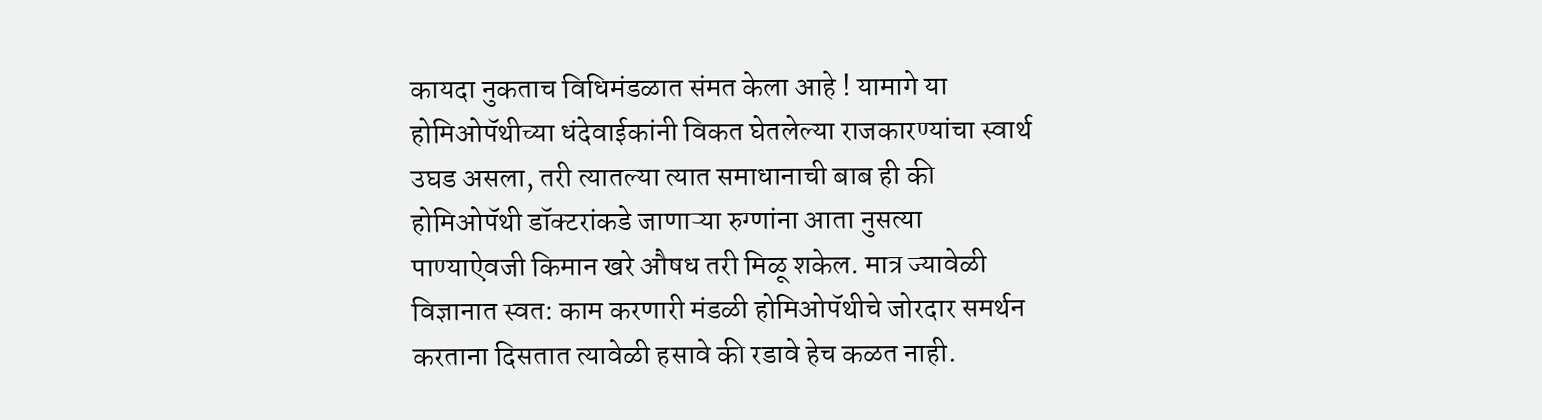कायदा नुकताच विधिमंडळात संमत केला आहे ! यामागे या होमिओपॅथीच्या धंदेवाईकांनी विकत घेतलेल्या राजकारण्यांचा स्वार्थ उघड असला, तरी त्यातल्या त्यात समाधानाची बाब ही की होमिओपॅथी डॉक्टरांकडे जाणाऱ्या रुग्णांना आता नुसत्या पाण्याऐवजी किमान खरे औषध तरी मिळू शकेल. मात्र ज्यावेळी विज्ञानात स्वत: काम करणारी मंडळी होमिओपॅथीचे जोरदार समर्थन करताना दिसतात त्यावेळी हसावे की रडावे हेच कळत नाही.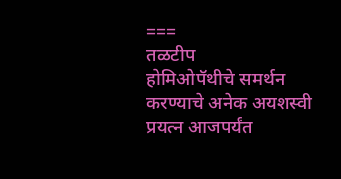===
तळटीप
होमिओपॅथीचे समर्थन करण्याचे अनेक अयशस्वी प्रयत्न आजपर्यंत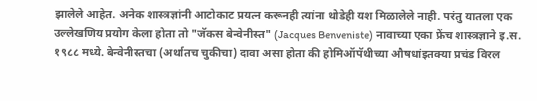झालेले आहेत. अनेक शास्त्रज्ञांनी आटोकाट प्रयत्न करूनही त्यांना थोडेही यश मिळालेले नाही. परंतु यातला एक उल्लेखणिय प्रयोग केला होता तो "जॅकस बेन्वेनीस्त" (Jacques Benveniste) नावाच्या एका फ्रेंच शास्त्रज्ञाने इ.स. १९८८ मध्ये. बेन्वेनीस्तचा (अर्थातच चुकीचा) दावा असा होता की होमिऑपॅथीच्या औषधांइतक्या प्रचंड विरल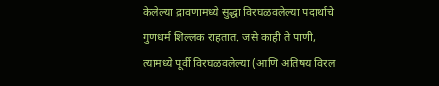केलेल्या द्रावणामध्ये सुद्धा विरघळवलेल्या पदार्थाचे गुणधर्म शिल्लक राहतात. जसे काही ते पाणी, त्यामध्ये पूर्वी विरघळवलेल्या (आणि अतिषय विरल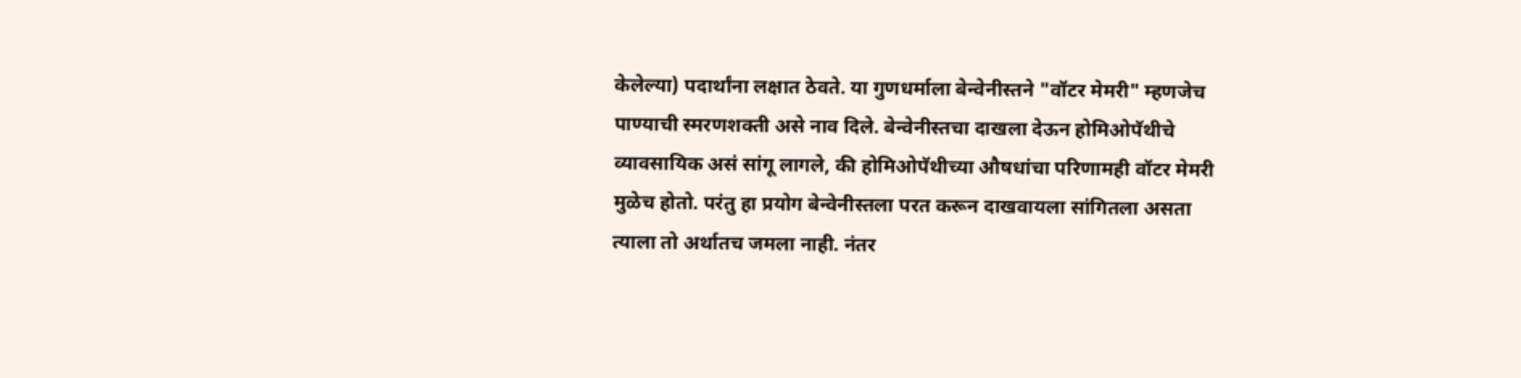केलेल्या) पदार्थांना लक्षात ठेवते. या गुणधर्माला बेन्वेनीस्तने "वॉटर मेमरी" म्हणजेच पाण्याची स्मरणशक्ती असे नाव दिले. बेन्वेनीस्तचा दाखला देऊन होमिओपॅथीचे व्यावसायिक असं सांगू लागले, की होमिओपॅथीच्या औषधांचा परिणामही वॉटर मेमरी मुळेच होतो. परंतु हा प्रयोग बेन्वेनीस्तला परत करून दाखवायला सांगितला असता त्याला तो अर्थातच जमला नाही. नंतर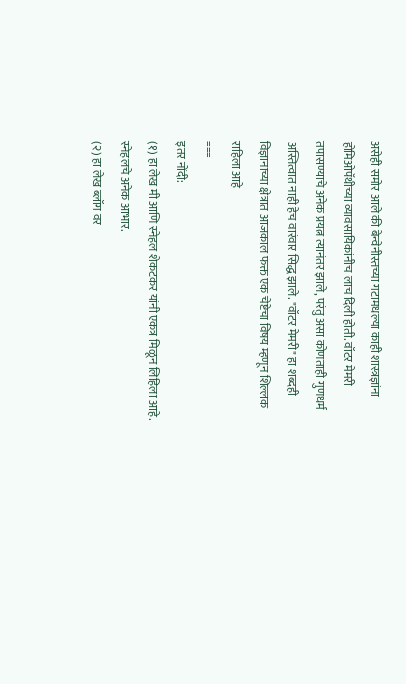असेही समोर आले की बेन्वेनीस्तच्या गटामधल्या काही शास्त्रज्ञांना होमिओपॅथीच्या व्यावसायिकांनीच लाच दिली होती. वॉटर मेमरी तपासण्याचे अनेक प्रयत्न त्यानंतर झाले, परंतु असा कोणताही गुणधर्म अस्तित्वात नाही हेच वारंवार सिद्ध झाले. "वॉटर मेमरी" हा शब्दही विज्ञानाच्या क्षेत्रात आजकाल फक्त एक चेष्टेचा विषय म्हणून शिल्लक राहिला आहे
===
इतर नोंदी:
(१) हा लेख मी आणि स्नेहल शेकटकर यांनी एकत्र मिळून लिहिला आहे. स्नेहलचे अनेक आभार.
(२) हा लेख ब्लॉग वर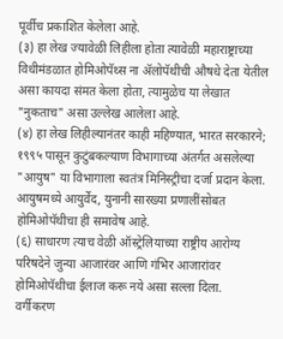पूर्वीच प्रकाशित केलेला आहे.
(३) हा लेख ज्यावेळी लिहीला होता त्यावेळी महाराष्ट्राच्या विधीमंडळात होमिओपॅथ्स ना ॲलोपॅथीची औषधे देता येतील असा कायदा संमत केला होता, त्यामुळेच या लेखात "नुकताच" असा उल्लेख आलेला आहे.
(४) हा लेख लिहील्यानंतर काही महिण्यात, भारत सरकारने; १९९५ पासून कुटुंबकल्याण विभागाच्या अंतर्गत असलेल्या "आयुष" या विभागाला स्वतंत्र मिनिस्ट्रीचा दर्जा प्रदान केला. आयुषमध्ये आयुर्वेद, युनानी सारख्या प्रणालींसोबत होमिओपॅथीचा ही समावेष आहे.
(६) साधारण त्याच वेळी ऑस्ट्रेलियाच्या राष्ट्रीय आरोग्य परिषदेने जुन्या आजारंवर आणि गंभिर आजारांवर होमिओपॅथीचा ईलाज करू नये असा सल्ला दिला.
वर्गीकरण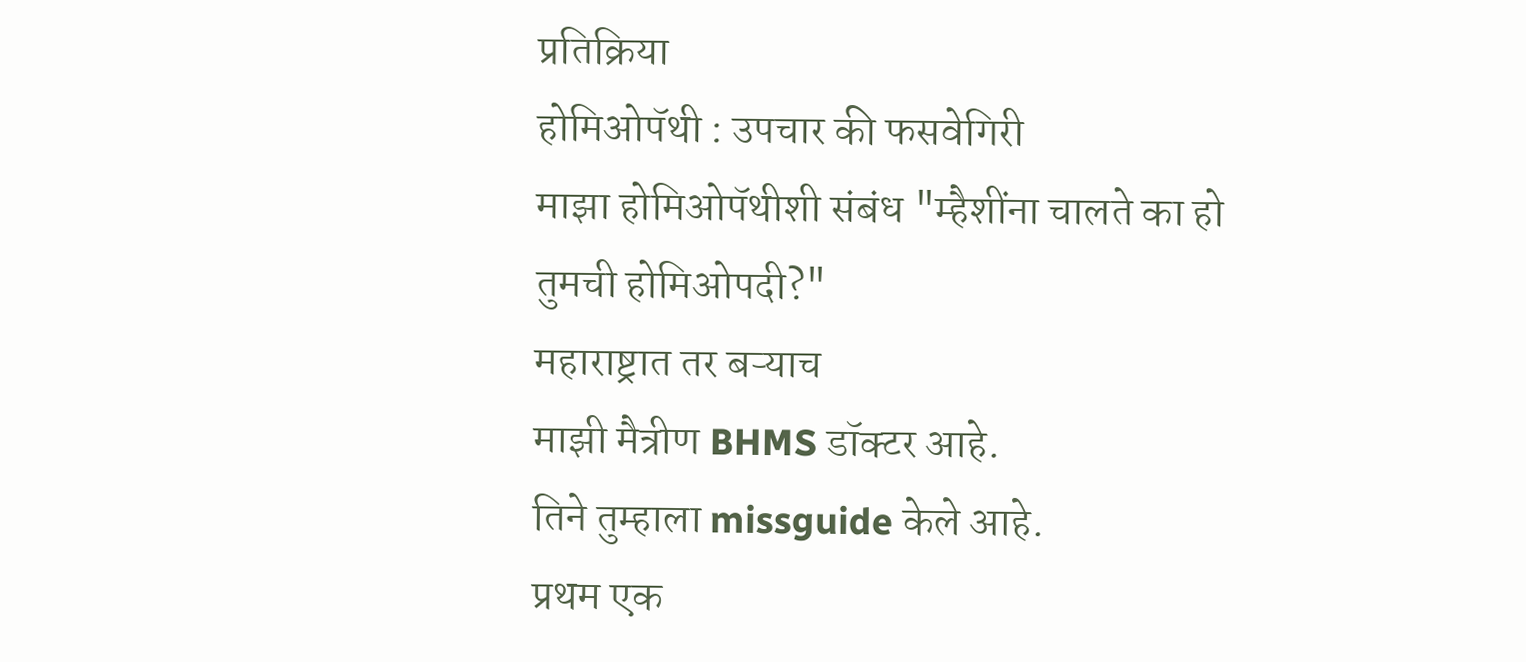प्रतिक्रिया
होमिओपॅथी : उपचार की फसवेगिरी
माझा होमिओपॅथीशी संबंध "म्हैशींना चालते का हो तुमची होमिओपदी?"
महाराष्ट्रात तर बऱ्याच
माझी मैत्रीण BHMS डॉक्टर आहे.
तिने तुम्हाला missguide केले आहे.
प्रथम एक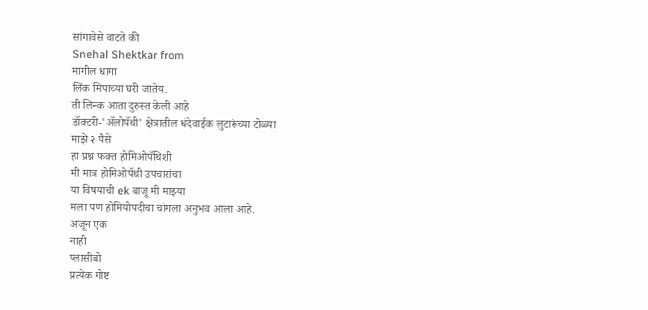सांगावेसे वाटते की
Snehal Shektkar from
मागील धागा
लिंक मिपाच्या घरी जातेय.
ती लिन्क आता दुरुस्त केली आहे
डॉक्टरी-'ॲलोपॅथी' क्षेत्रातील धंदेवाईक लुटारूंच्या टोळ्या
माझे २ पैसे
हा प्रश्न फक्त होमिओपॅथिशी
मी मात्र होमिओपॅथी उपचारांचा
या विषयाची ek बाजू मी माझ्या
मला पण होमियोपदीचा चांगला अनुभव आला आहे.
अजून एक
नाही
प्लासीबो
प्रत्येक गोष्ट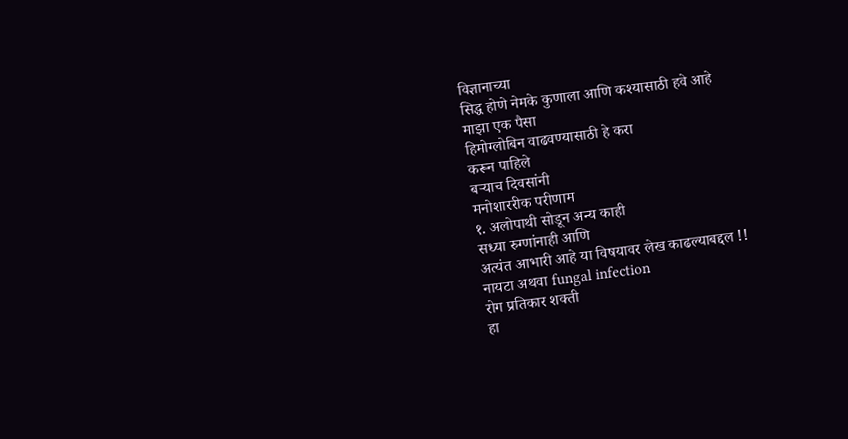विज्ञानाच्या
सिद्ध होणे नेमके कुणाला आणि कश्यासाठी हवे आहे
माझा एक पैसा
हिमोग्लोबिन वाढवण्यासाठी हे करा
करून पाहिले
बऱ्याच दिवसांनी
मनोशाररीक परीणाम
१. अलोपाथी सोडून अन्य काही
सध्या रुग्णांनाही आणि
अत्यंत आभारी आहे या विषयावर लेख काढल्याबद्दल !!
नायटा अथवा fungal infection
रोग प्रतिकार शक्ती
हा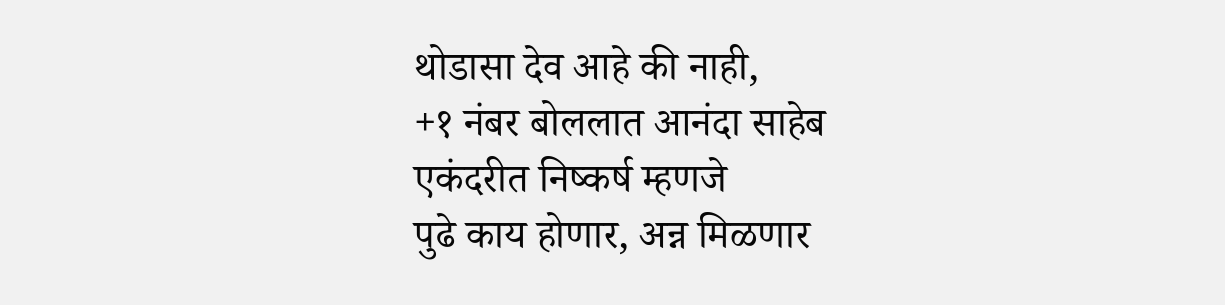थोडासा देव आहे की नाही,
+१ नंबर बोललात आनंदा साहेब
एकंदरीत निष्कर्ष म्हणजे
पुढे काय होणार, अन्न मिळणार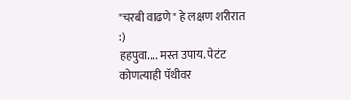"चरबी वाढणे" हे लक्षण शरीरात
:)
हहपुवा.... मस्त उपाय. पेटंट
कोणत्याही पॅथीवर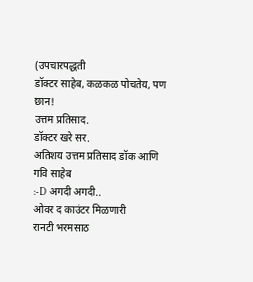(उपचारपद्धती
डॉक्टर साहेब, कळकळ पोचतेय, पण
छान!
उत्तम प्रतिसाद.
डॉक्टर खरे सर.
अतिशय उत्तम प्रतिसाद डॉक आणि
गवि साहेब
:-D अगदी अगदी..
ओवर द काउंटर मिळणारी
रानटी भरमसाठ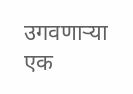उगवणाऱ्या
एक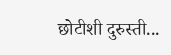छोटीशी दुरुस्ती...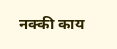नक्की काय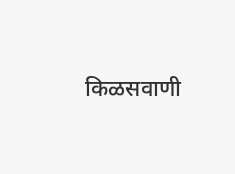किळसवाणी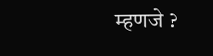म्हणजे ?